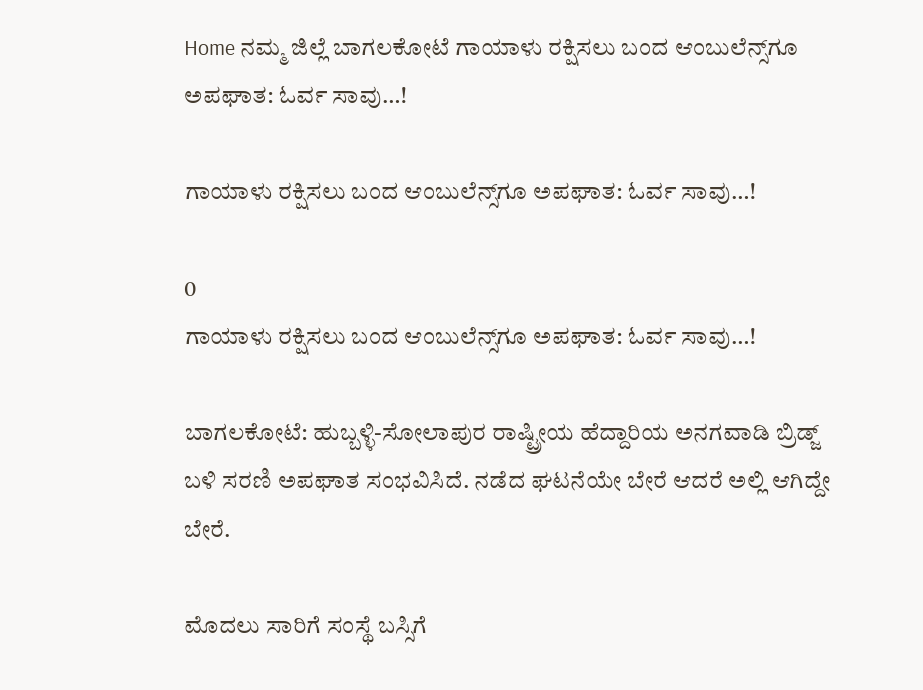Home ನಮ್ಮ ಜಿಲ್ಲೆ ಬಾಗಲಕೋಟೆ ಗಾಯಾಳು ರಕ್ಷಿಸಲು ಬಂದ ಆಂಬುಲೆನ್ಸ್‌ಗೂ ಅಪಘಾತ: ಓರ್ವ ಸಾವು…!

ಗಾಯಾಳು ರಕ್ಷಿಸಲು ಬಂದ ಆಂಬುಲೆನ್ಸ್‌ಗೂ ಅಪಘಾತ: ಓರ್ವ ಸಾವು…!

0
ಗಾಯಾಳು ರಕ್ಷಿಸಲು ಬಂದ ಆಂಬುಲೆನ್ಸ್‌ಗೂ ಅಪಘಾತ: ಓರ್ವ ಸಾವು…!

ಬಾಗಲಕೋಟೆ: ಹುಬ್ಬಳ್ಳಿ-ಸೋಲಾಪುರ ರಾಷ್ಟ್ರೀಯ ಹೆದ್ದಾರಿಯ ಅನಗವಾಡಿ ಬ್ರಿಡ್ಜ್ ಬಳಿ ಸರಣಿ ಅಪಘಾತ ಸಂಭವಿಸಿದೆ‌. ನಡೆದ ಘಟನೆಯೇ ಬೇರೆ ಆದರೆ ಅಲ್ಲಿ ಆಗಿದ್ದೇ ಬೇರೆ.

ಮೊದಲು ಸಾರಿಗೆ ಸಂಸ್ಥೆ ಬಸ್ಸಿಗೆ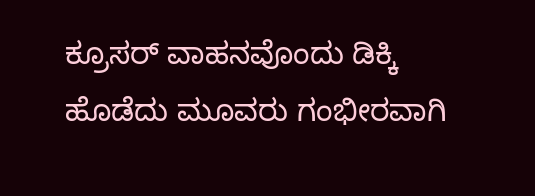ಕ್ರೂಸರ್ ವಾಹನವೊಂದು ಡಿಕ್ಕಿ ಹೊಡೆದು ಮೂವರು ಗಂಭೀರವಾಗಿ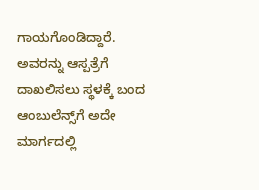ಗಾಯಗೊಂಡಿದ್ದಾರೆ. ಅವರನ್ನು ಆಸ್ಪತ್ರೆಗೆ ದಾಖಲಿಸಲು ಸ್ಥಳಕ್ಕೆ ಬಂದ ಆಂಬುಲೆನ್ಸ್‌ಗೆ ಅದೇ ಮಾರ್ಗದಲ್ಲಿ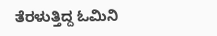ತೆರಳುತ್ತಿದ್ದ ಓಮಿನಿ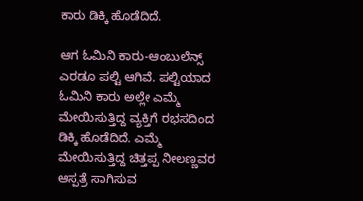ಕಾರು ಡಿಕ್ಕಿ ಹೊಡೆದಿದೆ.

ಆಗ ಓಮಿನಿ ಕಾರು-ಆಂಬುಲೆನ್ಸ್ ಎರಡೂ ಪಲ್ಟಿ ಆಗಿವೆ‌. ಪಲ್ಟಿಯಾದ ಓಮಿನಿ ಕಾರು ಅಲ್ಲೇ ಎಮ್ಮೆ ಮೇಯಿಸುತ್ತಿದ್ದ ವ್ಯಕ್ತಿಗೆ ರಭಸದಿಂದ ಡಿಕ್ಕಿ ಹೊಡೆದಿದೆ. ಎಮ್ಮೆ ಮೇಯಿಸುತ್ತಿದ್ದ ಚಿತ್ತಪ್ಪ ನೀಲಣ್ಣವರ ಆಸ್ಪತ್ರೆ ಸಾಗಿಸುವ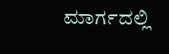ಮಾರ್ಗದಲ್ಲಿ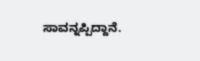ಸಾವನ್ನಪ್ಪಿದ್ದಾನೆ.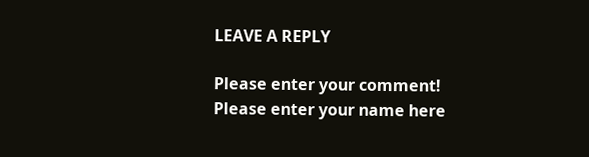LEAVE A REPLY

Please enter your comment!
Please enter your name here